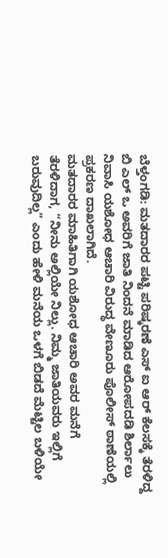ಬೆಳ್ತಂಗಡಿ: ಮತದಾರರ ಪಟ್ಟಿ ಪರಿಷ್ಕರಣೆ ಎಸ್ ಐ ಆರ್ ಕೆಲಸಕ್ಕೆ ತೆರಳಿದ್ದ ಬಿ ಎಲ್ ಒ ಅವರಿಗೆ ಜಾತಿ ನಿಂದನೆ ಮಾಡಿದ ಆರೋಪದಡಿ ಶಿರ್ಲಾಲು ನಿವಾಸಿ ಯಶೋಧ ಆಚಾರಿ ವಿರುದ್ಧ ವೇಣೂರು ಪೊಲೀಸ್ ಠಾಣೆಯಲ್ಲಿ ಪ್ರಕರಣ ದಾಖಲಾಗಿದೆ.
ಮತದಾರರ ಮಾಹಿತಿಗಾಗಿ ಯಶೋಧ ಆಚಾರಿ ಅವರ ಮನೆಗೆ ತೆರಳಿದಾಗ, “ನೀನು ಅಲ್ಲಿಯೇ ನಿಲ್ಲು. ನಿಮ್ಮ ಜಾತಿಯವರು ಇಲ್ಲಿಗೆ ಬರುವುದಿಲ್ಲ” ಎಂದು ಹೇಳಿ ಮನೆಯ ಒಳಗೆ ಬಿಡದೆ ಮೆಟ್ಟಿಲ ಬಳಿಯೇ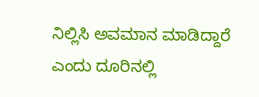ನಿಲ್ಲಿಸಿ ಅವಮಾನ ಮಾಡಿದ್ದಾರೆ ಎಂದು ದೂರಿನಲ್ಲಿ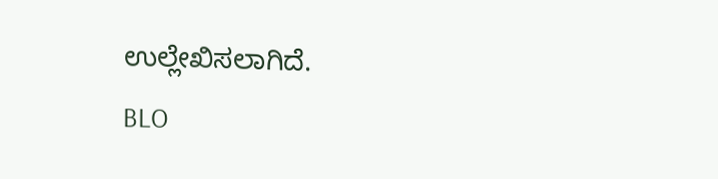ಉಲ್ಲೇಖಿಸಲಾಗಿದೆ.
BLO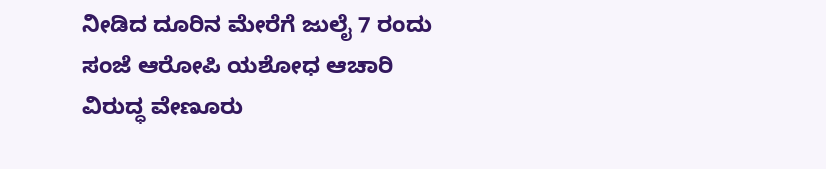ನೀಡಿದ ದೂರಿನ ಮೇರೆಗೆ ಜುಲೈ 7 ರಂದು ಸಂಜೆ ಆರೋಪಿ ಯಶೋಧ ಆಚಾರಿ ವಿರುದ್ಧ ವೇಣೂರು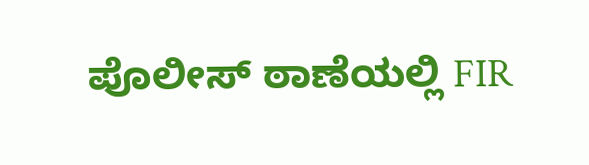ಪೊಲೀಸ್ ಠಾಣೆಯಲ್ಲಿ FIR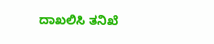ದಾಖಲಿಸಿ ತನಿಖೆ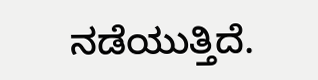ನಡೆಯುತ್ತಿದೆ.